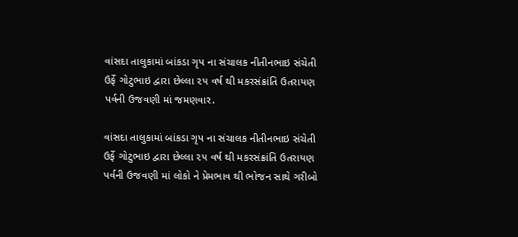વાંસદા તાલુકામાં બાંકડા ગૃપ ના સંચાલક નીતીનભાઇ સંચેતી ઉર્ફે ગોટુભાઇ દ્વારા છેલ્લા ૨૫ વર્ષ થી મકરસંક્રાંતિ ઉતરાયણ પર્વની ઉજવણી માં જમણવાર.

વાંસદા તાલુકામાં બાંકડા ગૃપ ના સંચાલક નીતીનભાઇ સંચેતી ઉર્ફે ગોટુભાઇ દ્વારા છેલ્લા ૨૫ વર્ષ થી મકરસંક્રાંતિ ઉતરાયણ પર્વની ઉજવણી માં લોકો ને પ્રેમભાવ થી ભોજન સાથે ગરીબો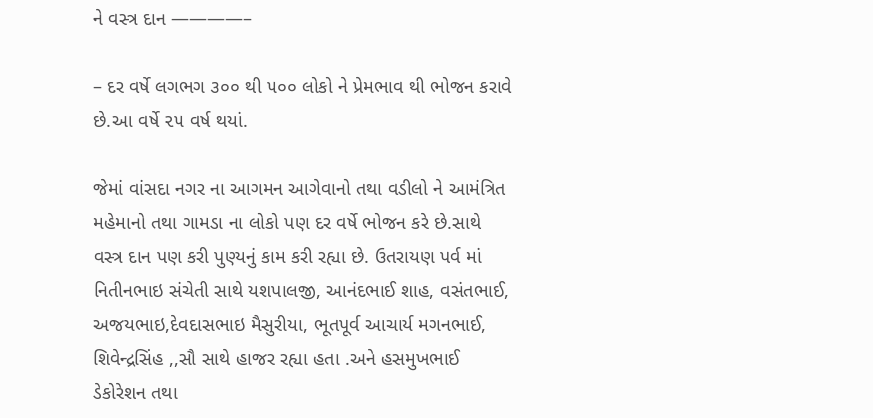ને વસ્ત્ર દાન ————–

– દર વર્ષે લગભગ ૩૦૦ થી ૫૦૦ લોકો ને પ્રેમભાવ થી ભોજન કરાવે છે.આ વર્ષે ૨૫ વર્ષ થયાં.

જેમાં વાંસદા નગર ના આગમન આગેવાનો તથા વડીલો ને આમંત્રિત મહેમાનો તથા ગામડા ના લોકો પણ દર વર્ષે ભોજન કરે છે.સાથે વસ્ત્ર દાન પણ કરી પુણ્યનું કામ કરી રહ્યા છે. ઉતરાયણ પર્વ માં નિતીનભાઇ સંચેતી સાથે યશપાલજી, આનંદભાઈ શાહ, વસંતભાઈ, અજયભાઇ,દેવદાસભાઇ મૈસુરીયા, ભૂતપૂર્વ આચાર્ય મગનભાઈ, શિવેન્દ્રસિંહ ,,સૌ સાથે હાજર રહ્યા હતા .અને હસમુખભાઈ ડેકોરેશન તથા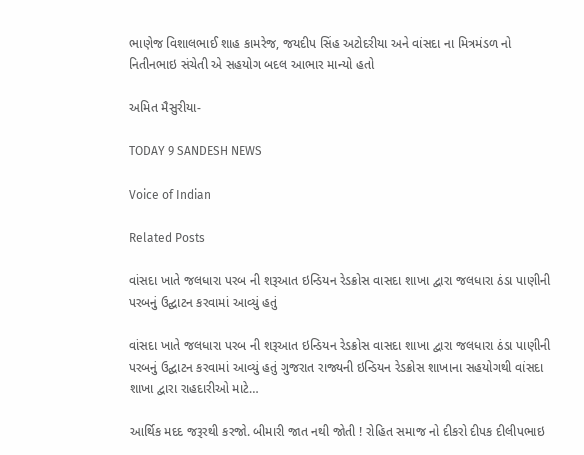ભાણેજ વિશાલભાઈ શાહ કામરેજ, જયદીપ સિંહ અટોદરીયા અને વાંસદા ના મિત્રમંડળ નો નિતીનભાઇ સંચેતી એ સહયોગ બદલ આભાર માન્યો હતો

અમિત મૈસુરીયા-

TODAY 9 SANDESH NEWS

Voice of Indian

Related Posts

વાંસદા ખાતે જલધારા પરબ ની શરૂઆત ઇન્ડિયન રેડક્રોસ વાસદા શાખા દ્વારા જલધારા ઠંડા પાણીની પરબનું ઉદ્ઘાટન કરવામાં આવ્યું હતું

વાંસદા ખાતે જલધારા પરબ ની શરૂઆત ઇન્ડિયન રેડક્રોસ વાસદા શાખા દ્વારા જલધારા ઠંડા પાણીની પરબનું ઉદ્ઘાટન કરવામાં આવ્યું હતું ગુજરાત રાજ્યની ઇન્ડિયન રેડક્રોસ શાખાના સહયોગથી વાંસદા શાખા દ્વારા રાહદારીઓ માટે…

આર્થિક મદદ જરૂરથી કરજો. બીમારી જાત નથી જોતી ! રોહિત સમાજ નો દીકરો દીપક દીલીપભાઇ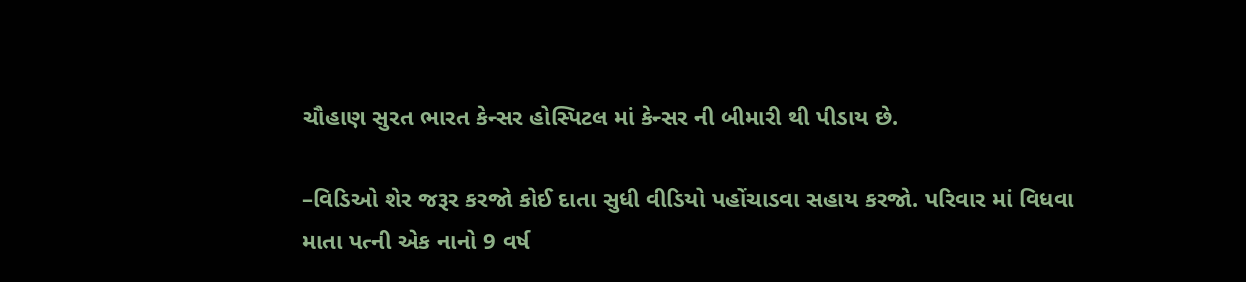ચૌહાણ સુરત ભારત કેન્સર હોસ્પિટલ માં કેન્સર ની બીમારી થી પીડાય છે.

–વિડિઓ શેર જરૂર કરજો કોઈ દાતા સુધી વીડિયો પહોંચાડવા સહાય કરજો. પરિવાર માં વિધવા માતા પત્ની એક નાનો 9 વર્ષ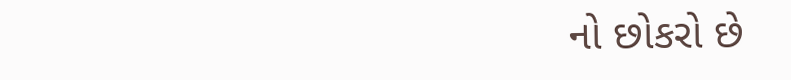નો છોકરો છે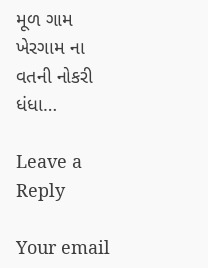મૂળ ગામ ખેરગામ ના વતની નોકરી ધંધા…

Leave a Reply

Your email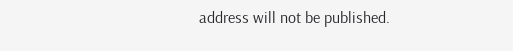address will not be published.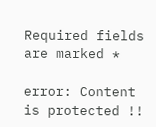Required fields are marked *

error: Content is protected !!